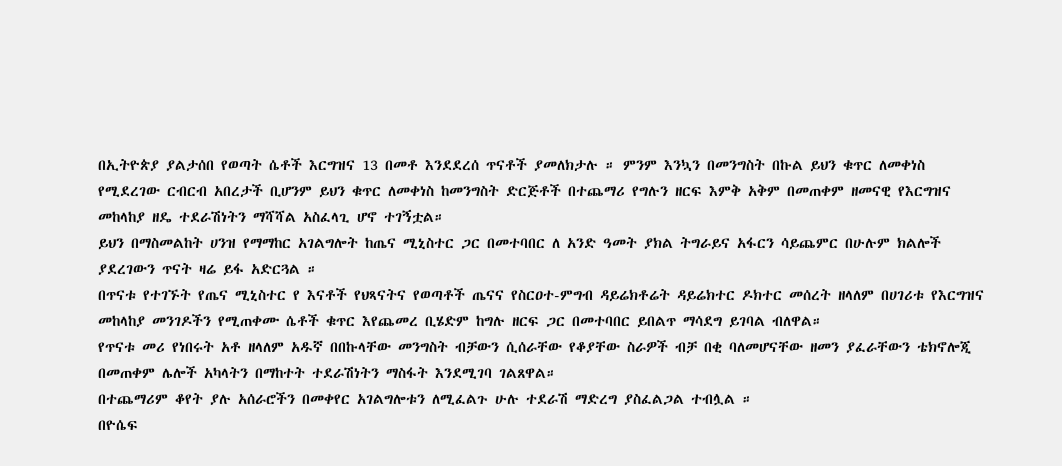በኢትዮጵያ ያልታሰበ የወጣት ሴቶች እርግዝና 13 በመቶ እንደደረሰ ጥናቶች ያመለክታሉ ። ምንም እንኳን በመንግስት በኩል ይህን ቁጥር ለመቀነስ የሚደረገው ርብርብ አበረታች ቢሆንም ይህን ቁጥር ለመቀነስ ከመንግስት ድርጅቶች በተጨማሪ የግሉን ዘርፍ እምቅ አቅም በመጠቀም ዘመናዊ የእርግዝና መከላከያ ዘዴ ተደራሽነትን ማሻሻል አስፈላጊ ሆኖ ተገኝቷል።
ይህን በማስመልከት ሀንዝ የማማከር አገልግሎት ከጤና ሚኒስተር ጋር በመተባበር ለ አንድ ዓመት ያክል ትግራይና አፋርን ሳይጨምር በሁሉም ክልሎች ያደረገውን ጥናት ዛሬ ይፋ አድርጓል ።
በጥናቱ የተገኙት የጤና ሚኒስተር የ እናቶች የህጻናትና የወጣቶች ጤናና የስርዐተ-ምግብ ዳይሬክቶሬት ዳይሬክተር ዶክተር መሰረት ዘላለም በሀገሪቱ የእርግዝና መከላከያ መንገዶችን የሚጠቀሙ ሴቶች ቁጥር እየጨመረ ቢሄድም ከግሉ ዘርፍ ጋር በመተባበር ይበልጥ ማሳደግ ይገባል ብለዋል።
የጥናቱ መሪ የነበሩት አቶ ዘላለም አዱኛ በበኩላቸው መንግስት ብቻውን ሲሰራቸው የቆያቸው ስራዎች ብቻ በቂ ባለመሆናቸው ዘመን ያፈራቸውን ቴክኖሎጂ በመጠቀም ሌሎች አካላትን በማከተት ተደራሽነትን ማስፋት እንደሚገባ ገልጸዋል።
በተጨማሪም ቆየት ያሉ አሰራሮችን በመቀየር አገልግሎቱን ለሚፈልጉ ሁሉ ተደራሽ ማድረግ ያስፈልጋል ተብሏል ።
በዮሴፍ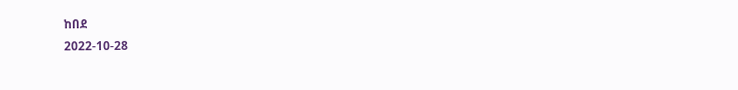ከበደ
2022-10-28